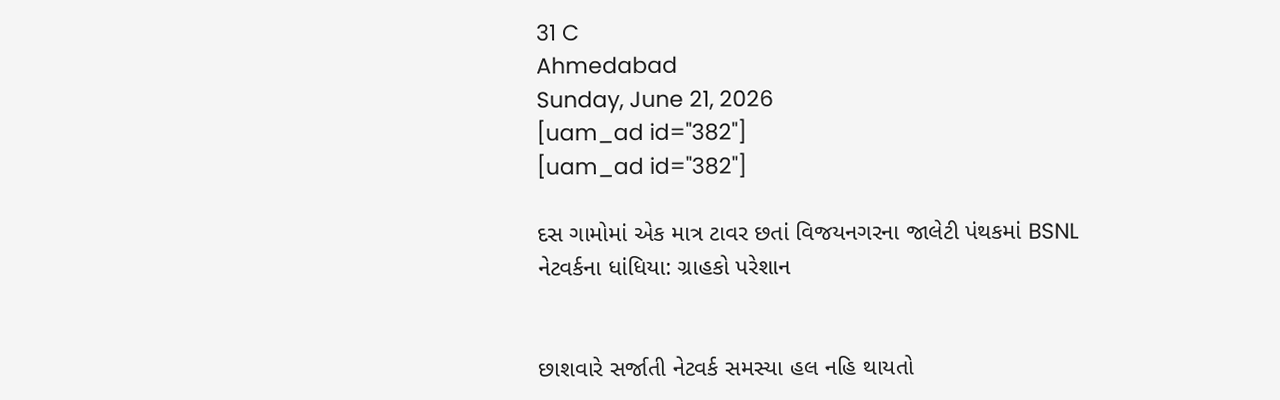31 C
Ahmedabad
Sunday, June 21, 2026
[uam_ad id="382"]
[uam_ad id="382"]

દસ ગામોમાં એક માત્ર ટાવર છતાં વિજયનગરના જાલેટી પંથકમાં BSNL નેટવર્કના ધાંધિયા: ગ્રાહકો પરેશાન


છાશવારે સર્જાતી નેટવર્ક સમસ્યા હલ નહિ થાયતો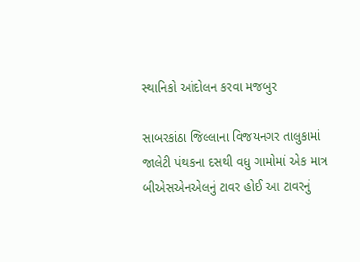સ્થાનિકો આંદોલન કરવા મજબુર

સાબરકાંઠા જિલ્લાના વિજયનગર તાલુકામાં જાલેટી પંથકના દસથી વધુ ગામોમાં એક માત્ર બીએસએનએલનું ટાવર હોઈ આ ટાવરનું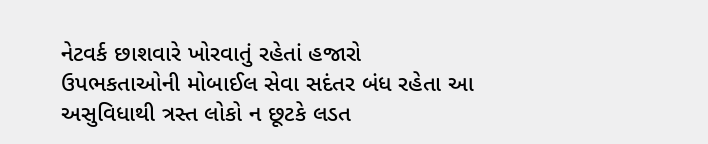નેટવર્ક છાશવારે ખોરવાતું રહેતાં હજારો ઉપભકતાઓની મોબાઈલ સેવા સદંતર બંધ રહેતા આ અસુવિધાથી ત્રસ્ત લોકો ન છૂટકે લડત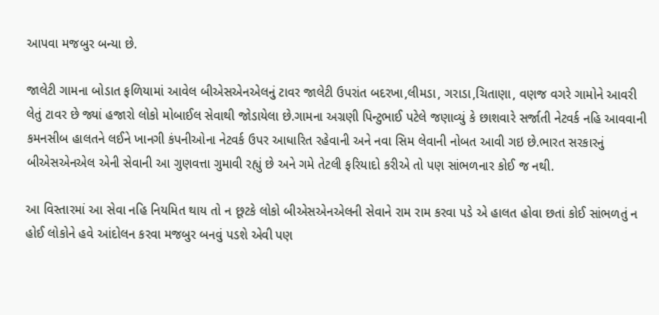આપવા મજબુર બન્યા છે.

જાલેટી ગામના બોડાત ફળિયામાં આવેલ બીએસએનએલનું ટાવર જાલેટી ઉપરાંત બદરખા,લીમડા, ગરાડા,ચિતાણા, વણજ વગરે ગામોને આવરી લેતું ટાવર છે જ્યાં હજારો લોકો મોબાઈલ સેવાથી જોડાયેલા છે.ગામના અગ્રણી પિન્ટુભાઈ પટેલે જણાવ્યું કે છાશવારે સર્જાતી નેટવર્ક નહિ આવવાની કમનસીબ હાલતને લઈને ખાનગી કંપનીઓના નેટવર્ક ઉપર આધારિત રહેવાની અને નવા સિમ લેવાની નોબત આવી ગઇ છે.ભારત સરકારનું બીએસએનએલ એની સેવાની આ ગુણવત્તા ગુમાવી રહ્યું છે અને ગમે તેટલી ફરિયાદો કરીએ તો પણ સાંભળનાર કોઈ જ નથી.

આ વિસ્તારમાં આ સેવા નહિ નિયમિત થાય તો ન છૂટકે લોકો બીએસએનએલની સેવાને રામ રામ કરવા પડે એ હાલત હોવા છતાં કોઈ સાંભળતું ન હોઈ લોકોને હવે આંદોલન કરવા મજબુર બનવું પડશે એવી પણ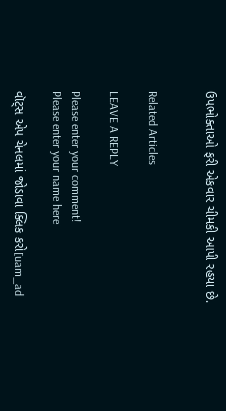ઉપભોક્તાઓ ફરી એકવાર ચીમકી આપી રહયા છે.


Related Articles

LEAVE A REPLY

Please enter your comment!
Please enter your name here

વૉટ્સ એપ ચેનલમાં જોડાવા ક્લિક કરો[uam_ad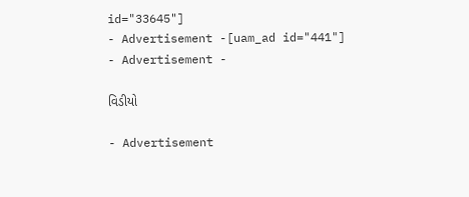id="33645"]
- Advertisement -[uam_ad id="441"]
- Advertisement -

વિડીયો

- Advertisement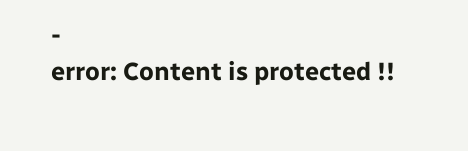-
error: Content is protected !!